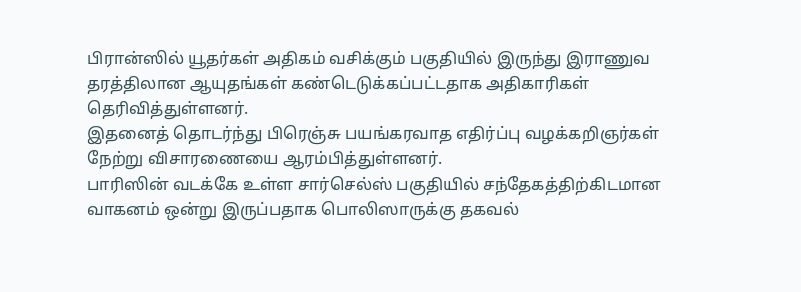பிரான்ஸில் யூதர்கள் அதிகம் வசிக்கும் பகுதியில் இருந்து இராணுவ தரத்திலான ஆயுதங்கள் கண்டெடுக்கப்பட்டதாக அதிகாரிகள் தெரிவித்துள்ளனர்.
இதனைத் தொடர்ந்து பிரெஞ்சு பயங்கரவாத எதிர்ப்பு வழக்கறிஞர்கள் நேற்று விசாரணையை ஆரம்பித்துள்ளனர்.
பாரிஸின் வடக்கே உள்ள சார்செல்ஸ் பகுதியில் சந்தேகத்திற்கிடமான வாகனம் ஒன்று இருப்பதாக பொலிஸாருக்கு தகவல்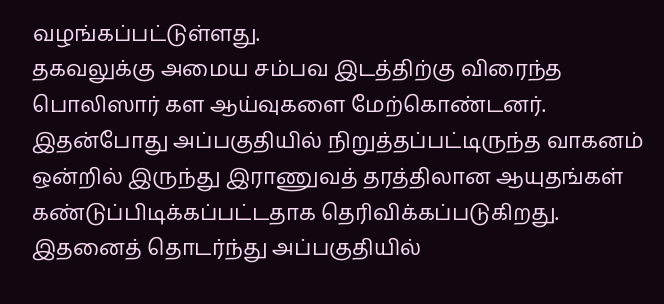வழங்கப்பட்டுள்ளது.
தகவலுக்கு அமைய சம்பவ இடத்திற்கு விரைந்த பொலிஸார் கள ஆய்வுகளை மேற்கொண்டனர். இதன்போது அப்பகுதியில் நிறுத்தப்பட்டிருந்த வாகனம் ஒன்றில் இருந்து இராணுவத் தரத்திலான ஆயுதங்கள் கண்டுப்பிடிக்கப்பட்டதாக தெரிவிக்கப்படுகிறது.
இதனைத் தொடர்ந்து அப்பகுதியில்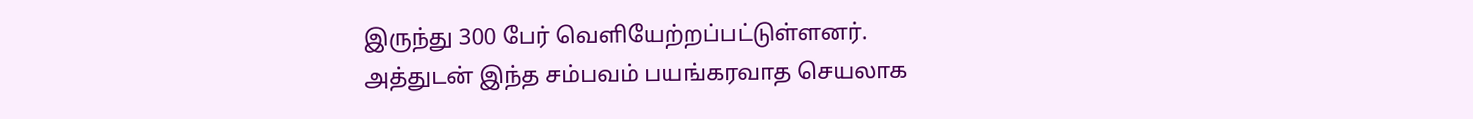இருந்து 300 பேர் வெளியேற்றப்பட்டுள்ளனர்.
அத்துடன் இந்த சம்பவம் பயங்கரவாத செயலாக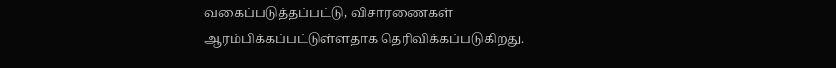வகைப்படுத்தப்பட்டு, விசாரணைகள் ஆரம்பிக்கப்பட்டுள்ளதாக தெரிவிக்கப்படுகிறது.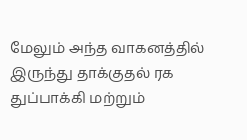மேலும் அந்த வாகனத்தில் இருந்து தாக்குதல் ரக துப்பாக்கி மற்றும்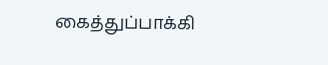கைத்துப்பாக்கி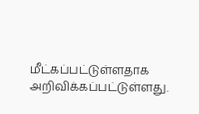மீட்கப்பட்டுள்ளதாக அறிவிக்கப்பட்டுள்ளது.